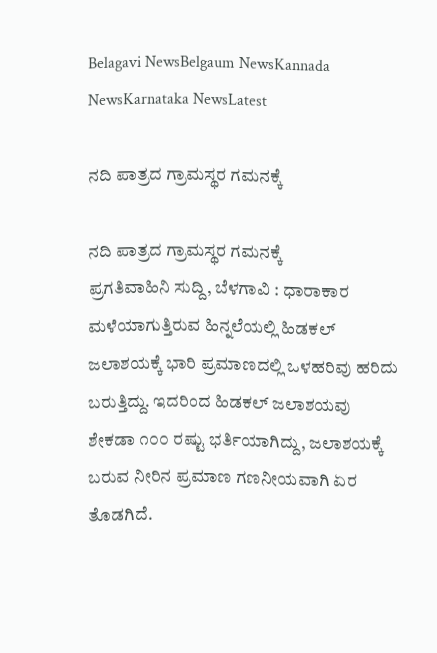Belagavi NewsBelgaum NewsKannada NewsKarnataka NewsLatest

ನದಿ ಪಾತ್ರದ ಗ್ರಾಮಸ್ಥರ ಗಮನಕ್ಕೆ

ನದಿ ಪಾತ್ರದ ಗ್ರಾಮಸ್ಥರ ಗಮನಕ್ಕೆ
ಪ್ರಗತಿವಾಹಿನಿ ಸುದ್ದಿ, ಬೆಳಗಾವಿ : ಧಾರಾಕಾರ ಮಳೆಯಾಗುತ್ತಿರುವ ಹಿನ್ನಲೆಯಲ್ಲಿ ಹಿಡಕಲ್ ಜಲಾಶಯಕ್ಕೆ ಭಾರಿ ಪ್ರಮಾಣದಲ್ಲಿ ಒಳಹರಿವು ಹರಿದು ಬರುತ್ತಿದ್ದು. ಇದರಿಂದ ಹಿಡಕಲ್ ಜಲಾಶಯವು ಶೇಕಡಾ ೧೦೦ ರಷ್ಟು ಭರ್ತಿಯಾಗಿದ್ದು, ಜಲಾಶಯಕ್ಕೆ ಬರುವ ನೀರಿನ ಪ್ರಮಾಣ ಗಣನೀಯವಾಗಿ ಏರ ತೊಡಗಿದೆ.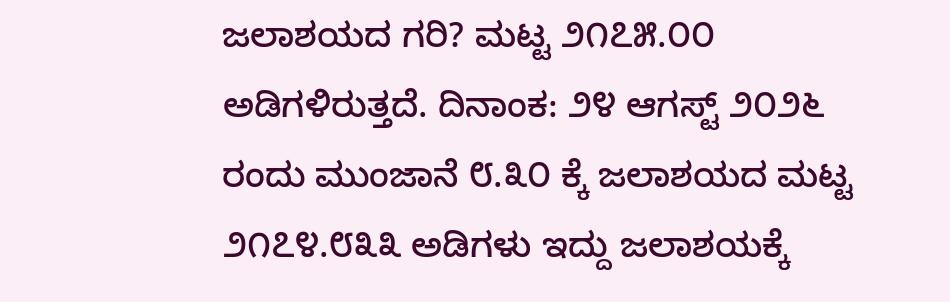ಜಲಾಶಯದ ಗರಿ? ಮಟ್ಟ ೨೧೭೫.೦೦ ಅಡಿಗಳಿರುತ್ತದೆ. ದಿನಾಂಕ: ೨೪ ಆಗಸ್ಟ್ ೨೦೨೬ ರಂದು ಮುಂಜಾನೆ ೮.೩೦ ಕ್ಕೆ ಜಲಾಶಯದ ಮಟ್ಟ ೨೧೭೪.೮೩೩ ಅಡಿಗಳು ಇದ್ದು ಜಲಾಶಯಕ್ಕೆ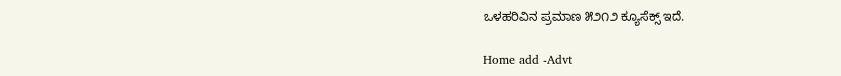ಒಳಹರಿವಿನ ಪ್ರಮಾಣ ೫೨೧೨ ಕ್ಯೂಸೆಕ್ಸ್ ಇದೆ.

Home add -Advt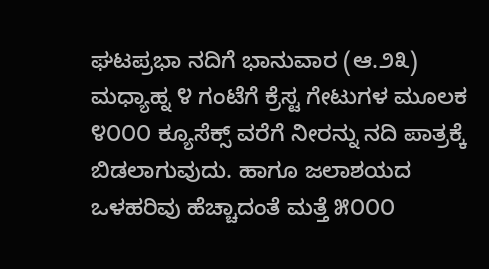ಘಟಪ್ರಭಾ ನದಿಗೆ ಭಾನುವಾರ (ಆ.೨೩) ಮಧ್ಯಾಹ್ನ ೪ ಗಂಟೆಗೆ ಕ್ರೆಸ್ಟ ಗೇಟುಗಳ ಮೂಲಕ ೪೦೦೦ ಕ್ಯೂಸೆಕ್ಸ್ ವರೆಗೆ ನೀರನ್ನು ನದಿ ಪಾತ್ರಕ್ಕೆ ಬಿಡಲಾಗುವುದು. ಹಾಗೂ ಜಲಾಶಯದ ಒಳಹರಿವು ಹೆಚ್ಚಾದಂತೆ ಮತ್ತೆ ೫೦೦೦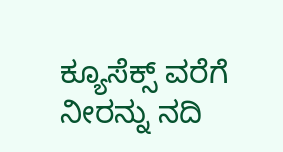ಕ್ಯೂಸೆಕ್ಸ್ ವರೆಗೆ ನೀರನ್ನು ನದಿ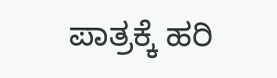ಪಾತ್ರಕ್ಕೆ ಹರಿ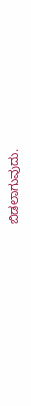ಬಿಡಲಾಗುವುದು.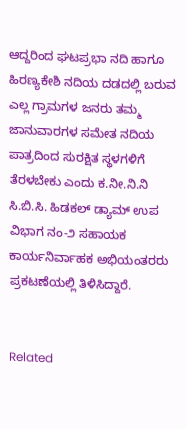ಆದ್ದರಿಂದ ಘಟಪ್ರಭಾ ನದಿ ಹಾಗೂ ಹಿರಣ್ಯಕೇಶಿ ನದಿಯ ದಡದಲ್ಲಿ ಬರುವ ಎಲ್ಲ ಗ್ರಾಮಗಳ ಜನರು ತಮ್ಮ ಜಾನುವಾರಗಳ ಸಮೇತ ನದಿಯ ಪಾತ್ರದಿಂದ ಸುರಕ್ಷಿತ ಸ್ಥಳಗಳಿಗೆ ತೆರಳಬೇಕು ಎಂದು ಕ.ನೀ.ನಿ.ನಿ ಸಿ.ಬಿ.ಸಿ. ಹಿಡಕಲ್ ಡ್ಯಾಮ್ ಉಪ ವಿಭಾಗ ನಂ-೨ ಸಹಾಯಕ ಕಾರ್ಯನಿರ್ವಾಹಕ ಅಭಿಯಂತರರು ಪ್ರಕಟಣೆಯಲ್ಲಿ ತಿಳಿಸಿದ್ದಾರೆ.


Related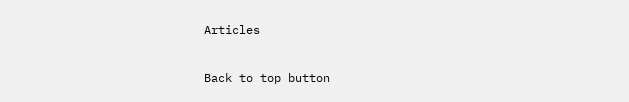Articles

Back to top button